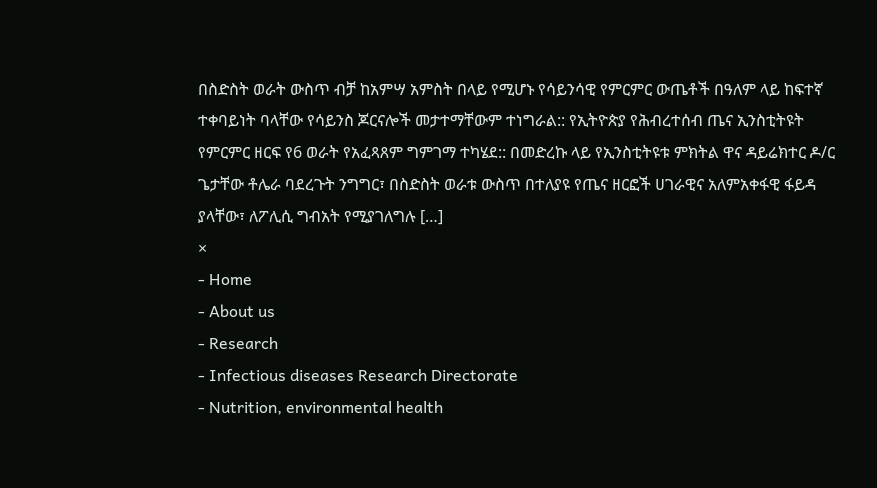በስድስት ወራት ውስጥ ብቻ ከአምሣ አምስት በላይ የሚሆኑ የሳይንሳዊ የምርምር ውጤቶች በዓለም ላይ ከፍተኛ ተቀባይነት ባላቸው የሳይንስ ጆርናሎች መታተማቸውም ተነግራል:: የኢትዮጵያ የሕብረተሰብ ጤና ኢንስቲትዩት የምርምር ዘርፍ የ6 ወራት የአፈጻጸም ግምገማ ተካሄደ:: በመድረኩ ላይ የኢንስቲትዩቱ ምክትል ዋና ዳይሬክተር ዶ/ር ጌታቸው ቶሌራ ባደረጉት ንግግር፣ በስድስት ወራቱ ውስጥ በተለያዩ የጤና ዘርፎች ሀገራዊና አለምአቀፋዊ ፋይዳ ያላቸው፣ ለፖሊሲ ግብአት የሚያገለግሉ […]
×
- Home
- About us
- Research
- Infectious diseases Research Directorate
- Nutrition, environmental health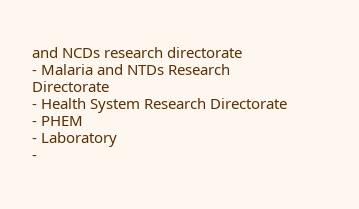and NCDs research directorate
- Malaria and NTDs Research Directorate
- Health System Research Directorate
- PHEM
- Laboratory
-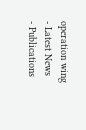operation wing
- Latest News
- Publications